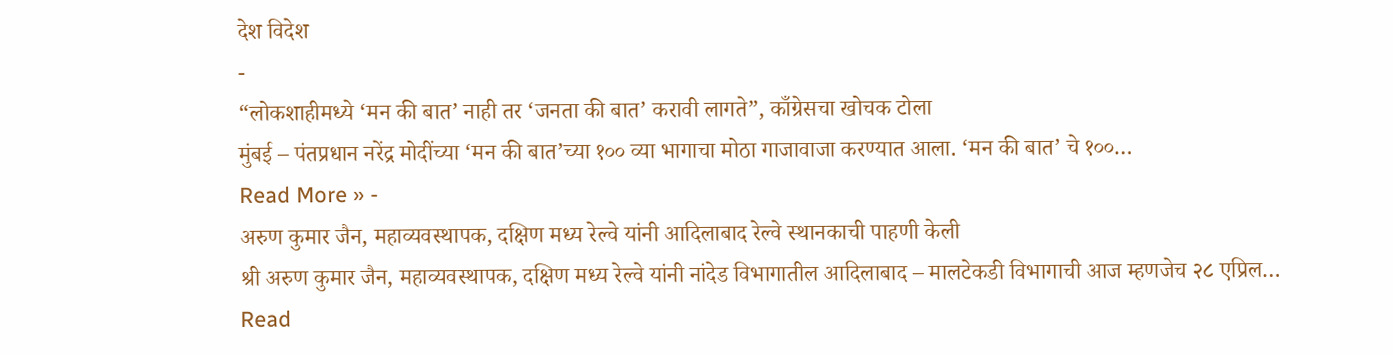देश विदेश
-
“लोकशाहीमध्ये ‘मन की बात’ नाही तर ‘जनता की बात’ करावी लागते”, काँग्रेसचा खोचक टोला
मुंबई – पंतप्रधान नरेंद्र मोदींच्या ‘मन की बात’च्या १०० व्या भागाचा मोठा गाजावाजा करण्यात आला. ‘मन की बात’ चे १००…
Read More » -
अरुण कुमार जैन, महाव्यवस्थापक, दक्षिण मध्य रेल्वे यांनी आदिलाबाद रेल्वे स्थानकाची पाहणी केली
श्री अरुण कुमार जैन, महाव्यवस्थापक, दक्षिण मध्य रेल्वे यांनी नांदेड विभागातील आदिलाबाद – मालटेकडी विभागाची आज म्हणजेच २८ एप्रिल…
Read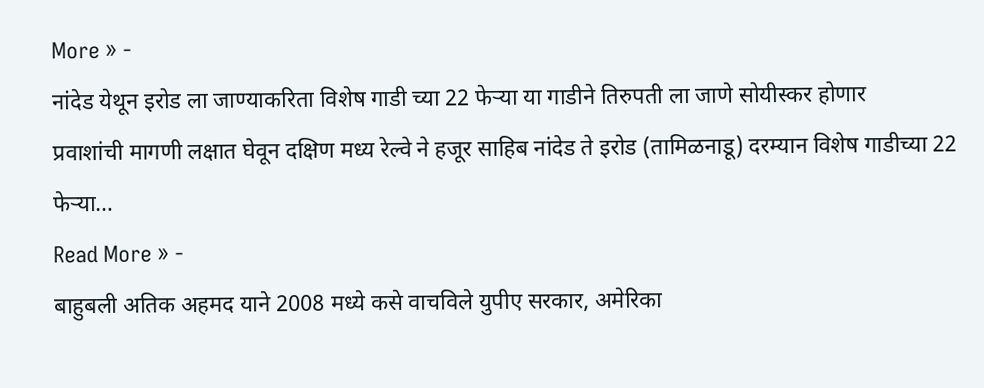More » -
नांदेड येथून इरोड ला जाण्याकरिता विशेष गाडी च्या 22 फेऱ्या या गाडीने तिरुपती ला जाणे सोयीस्कर होणार
प्रवाशांची मागणी लक्षात घेवून दक्षिण मध्य रेल्वे ने हजूर साहिब नांदेड ते इरोड (तामिळनाडू) दरम्यान विशेष गाडीच्या 22 फेऱ्या…
Read More » -
बाहुबली अतिक अहमद याने 2008 मध्ये कसे वाचविले युपीए सरकार, अमेरिका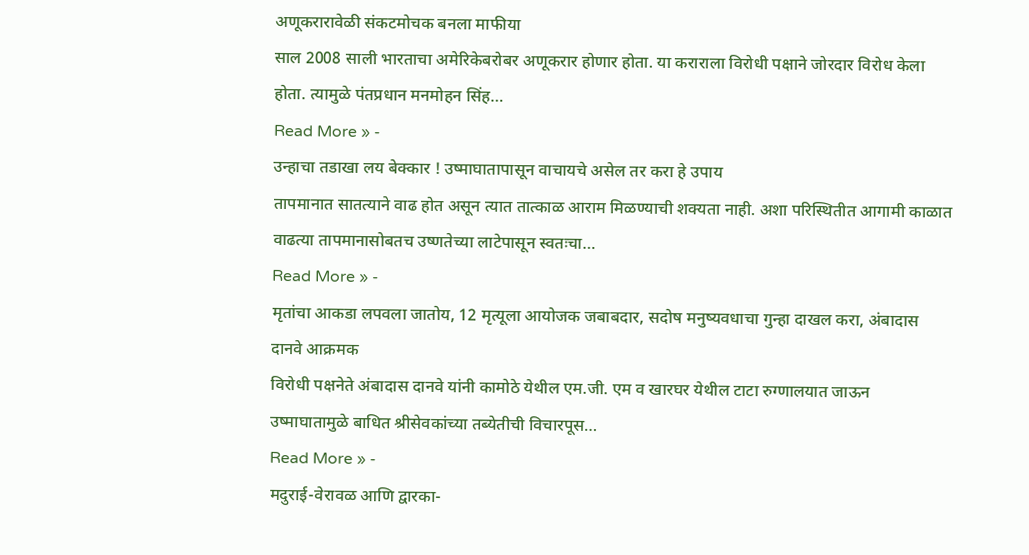अणूकरारावेळी संकटमोचक बनला माफीया
साल 2008 साली भारताचा अमेरिकेबरोबर अणूकरार होणार होता. या कराराला विरोधी पक्षाने जोरदार विरोध केला होता. त्यामुळे पंतप्रधान मनमोहन सिंह…
Read More » -
उन्हाचा तडाखा लय बेक्कार ! उष्माघातापासून वाचायचे असेल तर करा हे उपाय
तापमानात सातत्याने वाढ होत असून त्यात तात्काळ आराम मिळण्याची शक्यता नाही. अशा परिस्थितीत आगामी काळात वाढत्या तापमानासोबतच उष्णतेच्या लाटेपासून स्वतःचा…
Read More » -
मृतांचा आकडा लपवला जातोय, 12 मृत्यूला आयोजक जबाबदार, सदोष मनुष्यवधाचा गुन्हा दाखल करा, अंबादास दानवे आक्रमक
विरोधी पक्षनेते अंबादास दानवे यांनी कामोठे येथील एम.जी. एम व खारघर येथील टाटा रुग्णालयात जाऊन उष्माघातामुळे बाधित श्रीसेवकांच्या तब्येतीची विचारपूस…
Read More » -
मदुराई-वेरावळ आणि द्वारका-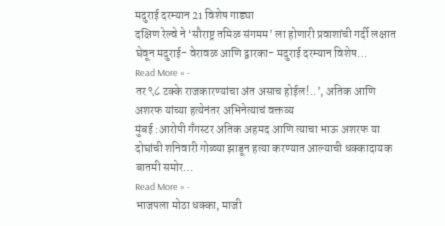मदुराई दरम्यान 21 विशेष गाड्या
दक्षिण रेल्वे ने ‘सौराष्ट्र तमिळ संगमम’ ला होणारी प्रवाशांची गर्दी लक्षात घेवून मदुराई- वेरावळ आणि द्वारका- मदुराई दरम्यान विशेष…
Read More » -
तर ९८ टक्के राजकारण्यांचा अंत असाच होईल!..’, अतिक आणि अशरफ यांच्या हत्येनंतर अभिनेत्याचं वक्तव्य
मुंबई :आरोपी गँगस्टर अतिक अहमद आणि त्याचा भाऊ अशरफ या दोघांची शनिवारी गोळ्या झाडून हत्या करण्यात आल्याची धक्कादायक बातमी समोर…
Read More » -
भाजपला मोठा धक्का, माजी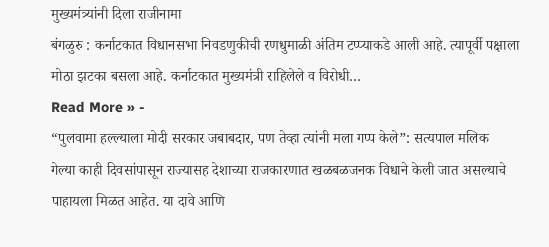मुख्यमंत्र्यांनी दिला राजीनामा
बंगळुरु : कर्नाटकात विधानसभा निवडणुकीची रणधुमाळी अंतिम टप्प्याकडे आली आहे. त्यापूर्वी पक्षाला मोठा झटका बसला आहे. कर्नाटकात मुख्यमंत्री राहिलेले व विरोधी…
Read More » -
“पुलवामा हल्ल्याला मोदी सरकार जबाबदार, पण तेव्हा त्यांनी मला गप्प केले”: सत्यपाल मलिक
गेल्या काही दिवसांपासून राज्यासह देशाच्या राजकारणात खळबळजनक विधाने केली जात असल्याचे पाहायला मिळत आहेत. या दावे आणि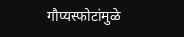गौप्यस्फोटांमुळे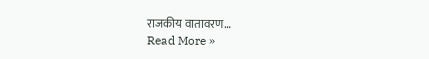राजकीय वातावरण…
Read More »